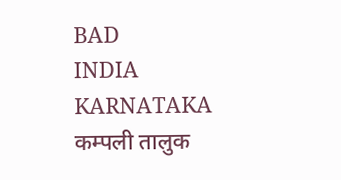BAD
INDIA
KARNATAKA
कम्पली तालुक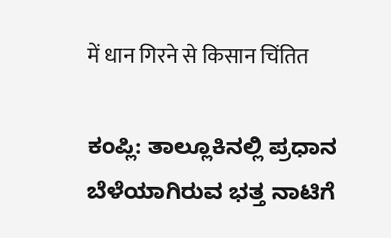में धान गिरने से किसान चिंतित

ಕಂಪ್ಲಿ: ತಾಲ್ಲೂಕಿನಲ್ಲಿ ಪ್ರಧಾನ ಬೆಳೆಯಾಗಿರುವ ಭತ್ತ ನಾಟಿಗೆ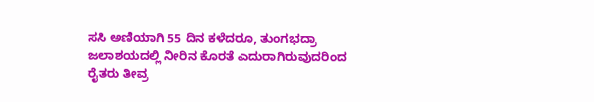ಸಸಿ ಅಣಿಯಾಗಿ 55 ದಿನ ಕಳೆದರೂ, ತುಂಗಭದ್ರಾ ಜಲಾಶಯದಲ್ಲಿ ನೀರಿನ ಕೊರತೆ ಎದುರಾಗಿರುವುದರಿಂದ ರೈತರು ತೀವ್ರ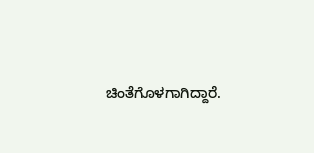ಚಿಂತೆಗೊಳಗಾಗಿದ್ದಾರೆ.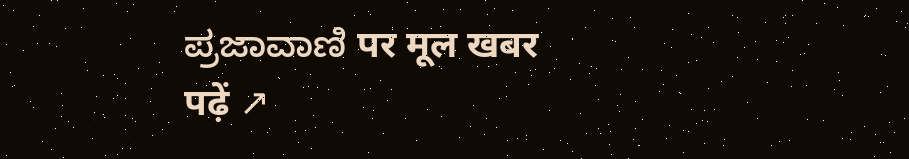ಪ್ರಜಾವಾಣಿ पर मूल खबर पढ़ें ↗